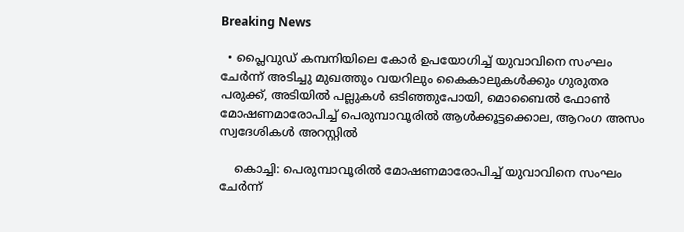Breaking News

  • പ്ലൈവുഡ് കമ്പനിയിലെ കോർ ഉപയോഗിച്ച് യുവാവിനെ സംഘം ചേർന്ന് അടിച്ചു മുഖത്തും വയറിലും കൈകാലുകൾക്കും ഗുരുതര പരുക്ക്, അടിയിൽ പല്ലുകൾ ഒടിഞ്ഞുപോയി, മൊബൈൽ ഫോൺ മോഷണമാരോപിച്ച് പെരുമ്പാവൂരിൽ ആൾക്കൂട്ടക്കൊല, ആറംഗ അസം സ്വദേശികൾ അറസ്റ്റിൽ

    കൊച്ചി: പെരുമ്പാവൂരിൽ മോഷണമാരോപിച്ച് യുവാവിനെ സംഘം ചേർന്ന്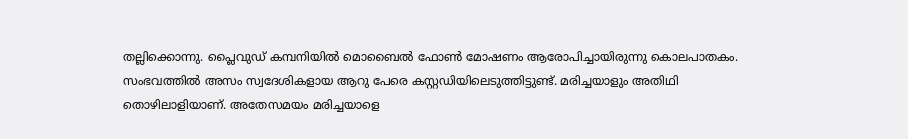തല്ലിക്കൊന്നു. പ്ലൈവുഡ് കമ്പനിയിൽ മൊബൈൽ ഫോൺ മോഷണം ആരോപിച്ചായിരുന്നു കൊലപാതകം. സംഭവത്തിൽ അസം സ്വദേശികളായ ആറു പേരെ കസ്റ്റഡിയിലെടുത്തിട്ടുണ്ട്. മരിച്ചയാളും അതിഥി തൊഴിലാളിയാണ്. അതേസമയം മരിച്ചയാളെ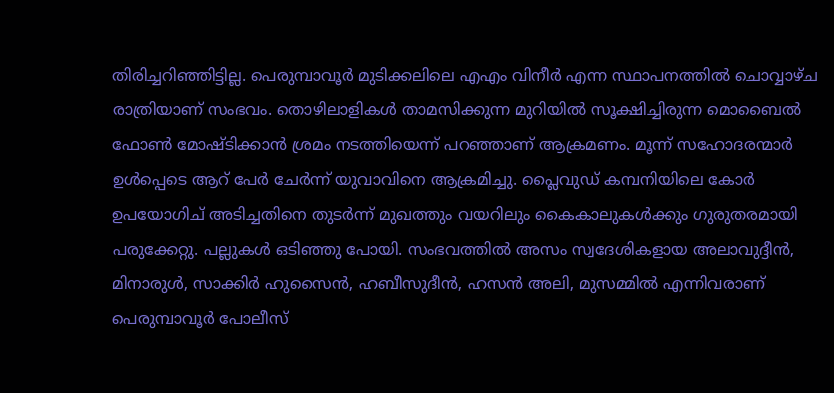തിരിച്ചറിഞ്ഞിട്ടില്ല. പെരുമ്പാവൂർ മുടിക്കലിലെ എഎം വിനീർ എന്ന സ്ഥാപനത്തിൽ ചൊവ്വാഴ്ച രാത്രിയാണ് സംഭവം. തൊഴിലാളികൾ താമസിക്കുന്ന മുറിയിൽ സൂക്ഷിച്ചിരുന്ന മൊബൈൽ ഫോൺ മോഷ്ടിക്കാൻ ശ്രമം നടത്തിയെന്ന് പറഞ്ഞാണ് ആക്രമണം. മൂന്ന് സഹോദരന്മാർ ഉൾപ്പെടെ ആറ് പേർ ചേർന്ന് യുവാവിനെ ആക്രമിച്ചു. പ്ലൈവുഡ് കമ്പനിയിലെ കോർ ഉപയോഗിച് അടിച്ചതിനെ തുടർന്ന് മുഖത്തും വയറിലും കൈകാലുകൾക്കും ഗുരുതരമായി പരുക്കേറ്റു. പല്ലുകൾ ഒടിഞ്ഞു പോയി. സംഭവത്തിൽ അസം സ്വദേശികളായ അലാവുദ്ദീൻ, മിനാരുൾ, സാക്കിർ ഹുസൈൻ, ഹബീസുദീൻ, ഹസൻ അലി, മുസമ്മിൽ എന്നിവരാണ് പെരുമ്പാവൂർ പോലീസ്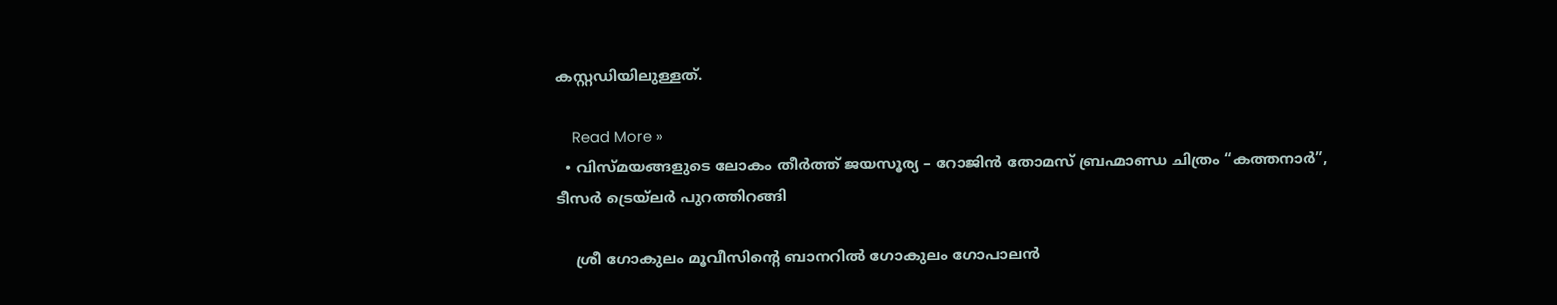കസ്റ്റഡിയിലുള്ളത്.

    Read More »
  • വിസ്മയങ്ങളുടെ ലോകം തീര്‍ത്ത് ജയസൂര്യ – റോജിൻ തോമസ് ബ്രഹ്മാണ്ഡ ചിത്രം “കത്തനാർ”, ടീസർ ട്രെയ്‌ലർ പുറത്തിറങ്ങി

    ശ്രീ ഗോകുലം മൂവീസിൻ്റെ ബാനറിൽ ഗോകുലം ഗോപാലൻ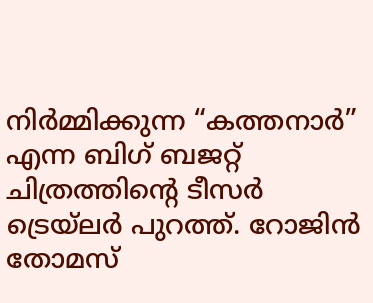നിർമ്മിക്കുന്ന “കത്തനാർ” എന്ന ബിഗ് ബജറ്റ് ചിത്രത്തിൻ്റെ ടീസർ ട്രെയ്‌ലർ പുറത്ത്. റോജിൻ തോമസ്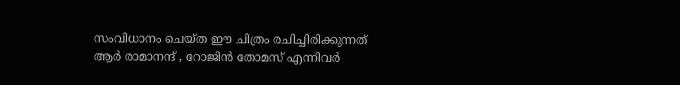സംവിധാനം ചെയ്ത ഈ ചിത്രം രചിച്ചിരിക്കുന്നത് ആർ രാമാനന്ദ് , റോജിൻ തോമസ് എന്നിവർ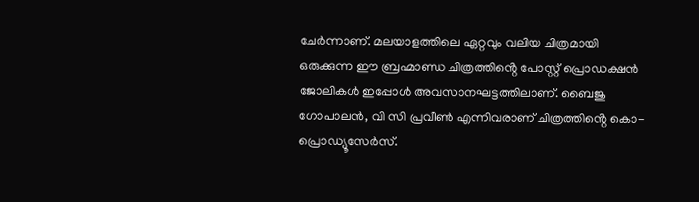ചേർന്നാണ്. മലയാളത്തിലെ ഏറ്റവും വലിയ ചിത്രമായി ഒരുക്കുന്ന ഈ ബ്രഹ്മാണ്ഡ ചിത്രത്തിൻ്റെ പോസ്റ്റ് പ്രൊഡക്ഷൻ ജോലികൾ ഇപ്പോൾ അവസാനഘട്ടത്തിലാണ്. ബൈജു ഗോപാലൻ, വി സി പ്രവീൺ എന്നിവരാണ് ചിത്രത്തിൻ്റെ കൊ-പ്രൊഡ്യൂസേർസ്.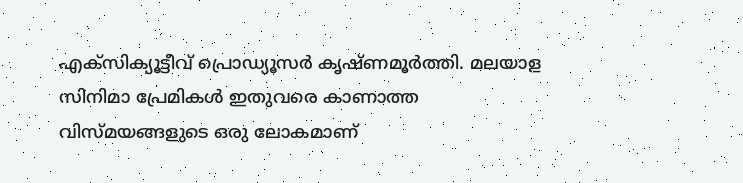എക്സിക്യൂട്ടീവ് പ്രൊഡ്യൂസർ കൃഷ്ണമൂർത്തി. മലയാള സിനിമാ പ്രേമികൾ ഇതുവരെ കാണാത്ത വിസ്മയങ്ങളുടെ ഒരു ലോകമാണ്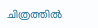ചിത്രത്തിൽ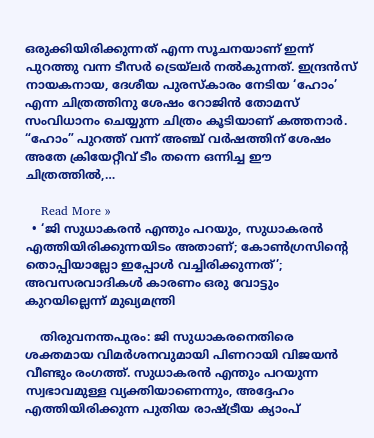ഒരുക്കിയിരിക്കുന്നത് എന്ന സൂചനയാണ് ഇന്ന് പുറത്തു വന്ന ടീസർ ട്രെയ്‌ലർ നൽകുന്നത്. ഇന്ദ്രൻസ് നായകനായ, ദേശീയ പുരസ്കാരം നേടിയ ‘ഹോം’ എന്ന ചിത്രത്തിനു ശേഷം റോജിൻ തോമസ് സംവിധാനം ചെയ്യുന്ന ചിത്രം കൂടിയാണ് കത്തനാർ. “ഹോം” പുറത്ത് വന്ന് അഞ്ച് വർഷത്തിന് ശേഷം അതേ ക്രിയേറ്റീവ് ടീം തന്നെ ഒന്നിച്ച ഈ ചിത്രത്തിൽ,…

    Read More »
  • ‘ജി സുധാകരൻ എന്തും പറയും, സുധാകരൻ എത്തിയിരിക്കുന്നയിടം അതാണ്; കോൺഗ്രസിന്റെ തൊപ്പിയാല്ലോ ഇപ്പോൾ വച്ചിരിക്കുന്നത്’; അവസരവാദികൾ കാരണം ഒരു വോട്ടും കുറയില്ലെന്ന് മുഖ്യമന്ത്രി

    തിരുവനന്തപുരം: ജി സുധാകരനെതിരെ ശക്തമായ വിമർശനവുമായി പിണറായി വിജയൻ വീണ്ടും രംഗത്ത്. സുധാകരൻ എന്തും പറയുന്ന സ്വഭാവമുള്ള വ്യക്തിയാണെന്നും, അദ്ദേഹം എത്തിയിരിക്കുന്ന പുതിയ രാഷ്ട്രീയ ക്യാംപ്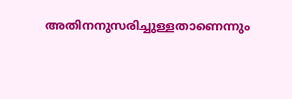അതിനനുസരിച്ചുള്ളതാണെന്നും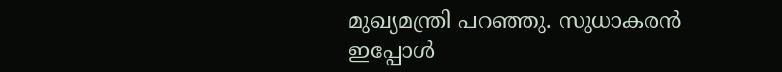മുഖ്യമന്ത്രി പറഞ്ഞു. സുധാകരൻ ഇപ്പോൾ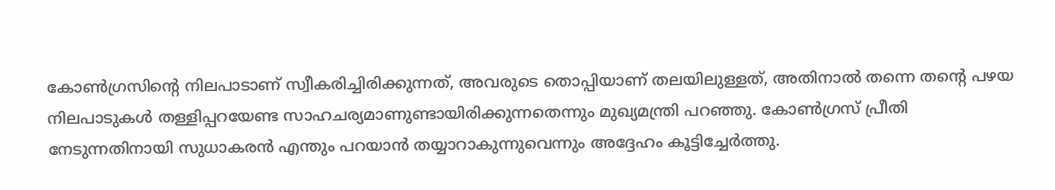കോൺഗ്രസിന്റെ നിലപാടാണ് സ്വീകരിച്ചിരിക്കുന്നത്, അവരുടെ തൊപ്പിയാണ് തലയിലുള്ളത്, അതിനാൽ തന്നെ തന്റെ പഴയ നിലപാടുകൾ തള്ളിപ്പറയേണ്ട സാഹചര്യമാണുണ്ടായിരിക്കുന്നതെന്നും മുഖ്യമന്ത്രി പറഞ്ഞു. കോൺഗ്രസ് പ്രീതി നേടുന്നതിനായി സുധാകരൻ എന്തും പറയാൻ തയ്യാറാകുന്നുവെന്നും അദ്ദേഹം കൂട്ടിച്ചേർത്തു.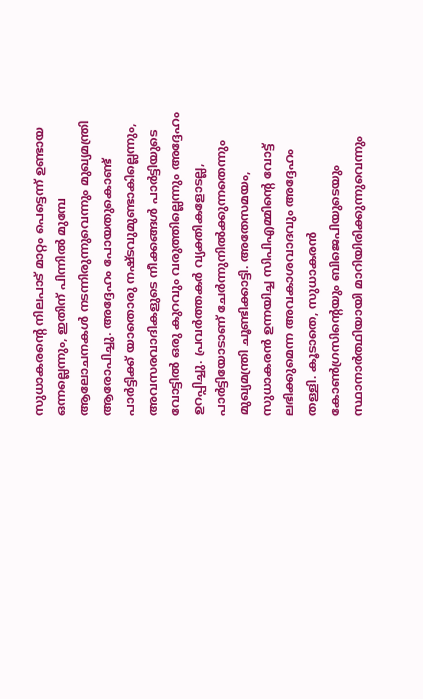സുധാകരന്റെ നിലപാട് മാറ്റം പെട്ടെന്ന് ഉണ്ടായ ഒന്നല്ലെന്നും, ഇതിന് പിന്നിൽ മുമ്പേ ആലോചനകൾ നടന്നിരുന്നുവെന്നും മുഖ്യമന്ത്രി ആരോപിച്ചു. അദ്ദേഹം പോയതുകൊണ്ട് പാർട്ടിക്ക് യാതൊരു നഷ്ടവുമുണ്ടാകില്ലെന്നും, അവസരവാദികളുടെ നീക്കങ്ങൾ പാർട്ടിയുടെ വോട്ടിൽ ഒരു കുറവും വരുത്തില്ലെന്നും അദ്ദേഹം ഉറപ്പിച്ചു. പ്രവർത്തകർ വ്യക്തികളോടല്ല, പാർട്ടിയോടാണ് ചേർന്നുനിൽക്കുന്നതെന്നും മുഖ്യമന്ത്രി ചൂണ്ടിക്കാട്ടി. അതേസമയം, സുധാകരൻ ഉന്നയിച്ച സിപിഎമ്മിന്റെ വോട്ട് ലഭിക്കുമെന്ന അവകാശവാദവും അദ്ദേഹം തള്ളി. കൂടാതെ, സുധാകരൻ കോൺഗ്രസിന്റെയും ബിജെപിയുടെയും സ്ഥാനാർത്ഥിയായി മാറിയിരിക്കുന്നുവെന്നും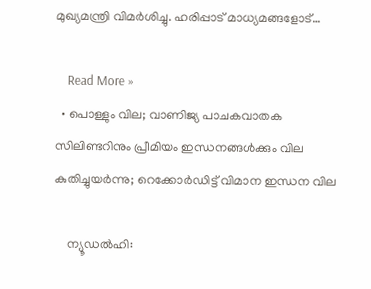മുഖ്യമന്ത്രി വിമർശിച്ചു. ഹരിപ്പാട് മാധ്യമങ്ങളോട്…

    Read More »
  • പൊള്ളും വില; വാണിജ്യ പാചകവാതക സിലിണ്ടറിനും പ്രീമിയം ഇന്ധനങ്ങൾക്കും വില കുതിച്ചുയർന്നു; റെക്കോർഡിട്ട് വിമാന ഇന്ധന വില

    ന്യൂഡൽഹി: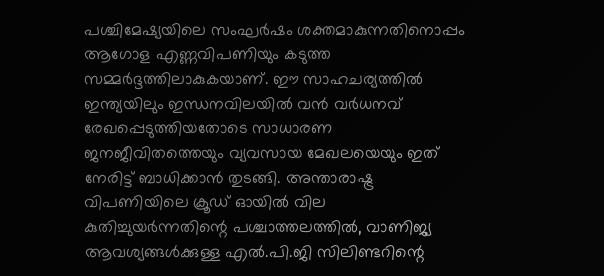പശ്ചിമേഷ്യയിലെ സംഘർഷം ശക്തമാകുന്നതിനൊപ്പം ആഗോള എണ്ണവിപണിയും കടുത്ത സമ്മർദ്ദത്തിലാകുകയാണ്. ഈ സാഹചര്യത്തിൽ ഇന്ത്യയിലും ഇന്ധനവിലയിൽ വൻ വർധനവ് രേഖപ്പെടുത്തിയതോടെ സാധാരണ ജനജീവിതത്തെയും വ്യവസായ മേഖലയെയും ഇത് നേരിട്ട് ബാധിക്കാൻ തുടങ്ങി. അന്താരാഷ്ട്ര വിപണിയിലെ ക്രൂഡ് ഓയിൽ വില കുതിച്ചുയർന്നതിന്റെ പശ്ചാത്തലത്തിൽ, വാണിജ്യ ആവശ്യങ്ങൾക്കുള്ള എൽ.പി.ജി സിലിണ്ടറിന്റെ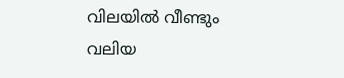വിലയിൽ വീണ്ടും വലിയ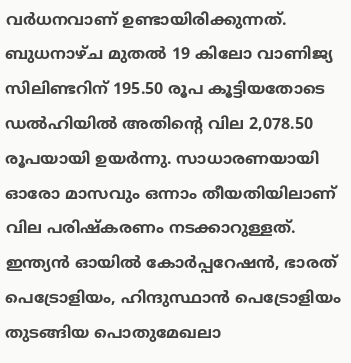വർധനവാണ് ഉണ്ടായിരിക്കുന്നത്. ബുധനാഴ്ച മുതൽ 19 കിലോ വാണിജ്യ സിലിണ്ടറിന് 195.50 രൂപ കൂട്ടിയതോടെ ഡൽഹിയിൽ അതിന്റെ വില 2,078.50 രൂപയായി ഉയർന്നു. സാധാരണയായി ഓരോ മാസവും ഒന്നാം തീയതിയിലാണ് വില പരിഷ്കരണം നടക്കാറുള്ളത്. ഇന്ത്യൻ ഓയിൽ കോർപ്പറേഷൻ, ഭാരത് പെട്രോളിയം, ഹിന്ദുസ്ഥാൻ പെട്രോളിയം തുടങ്ങിയ പൊതുമേഖലാ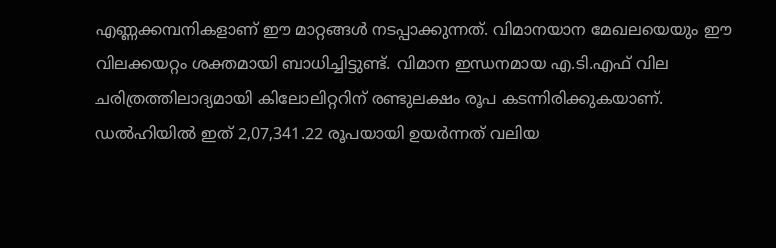എണ്ണക്കമ്പനികളാണ് ഈ മാറ്റങ്ങൾ നടപ്പാക്കുന്നത്. വിമാനയാന മേഖലയെയും ഈ വിലക്കയറ്റം ശക്തമായി ബാധിച്ചിട്ടുണ്ട്. വിമാന ഇന്ധനമായ എ.ടി.എഫ് വില ചരിത്രത്തിലാദ്യമായി കിലോലിറ്ററിന് രണ്ടുലക്ഷം രൂപ കടന്നിരിക്കുകയാണ്. ഡൽഹിയിൽ ഇത് 2,07,341.22 രൂപയായി ഉയർന്നത് വലിയ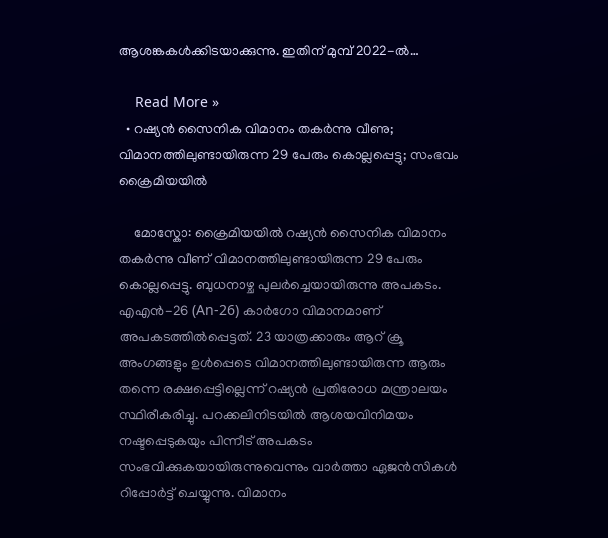ആശങ്കകൾക്കിടയാക്കുന്നു. ഇതിന് മുമ്പ് 2022-ൽ…

    Read More »
  • റഷ്യൻ സൈനിക വിമാനം തകർന്നു വീണു; വിമാനത്തിലുണ്ടായിരുന്ന 29 പേരും കൊല്ലപ്പെട്ടു; സംഭവം ക്രൈമിയയിൽ

    മോസ്കോ: ക്രൈമിയയിൽ റഷ്യൻ സൈനിക വിമാനം തകർന്നു വീണ് വിമാനത്തിലുണ്ടായിരുന്ന 29 പേരും കൊല്ലപ്പെട്ടു. ബുധനാഴ്ച പുലർച്ചെയായിരുന്നു അപകടം. എഎൻ-26 (An-26) കാർഗോ വിമാനമാണ് അപകടത്തിൽപ്പെട്ടത്. 23 യാത്രക്കാരും ആറ് ക്രൂ അംഗങ്ങളും ഉൾപ്പെടെ വിമാനത്തിലുണ്ടായിരുന്ന ആരും തന്നെ രക്ഷപ്പെട്ടില്ലെന്ന് റഷ്യൻ പ്രതിരോധ മന്ത്രാലയം സ്ഥിരീകരിച്ചു. പറക്കലിനിടയിൽ ആശയവിനിമയം നഷ്ടപ്പെടുകയും പിന്നീട് അപകടം സംഭവിക്കുകയായിരുന്നുവെന്നും വാർത്താ ഏജൻസികൾ റിപ്പോർട്ട് ചെയ്യുന്നു. വിമാനം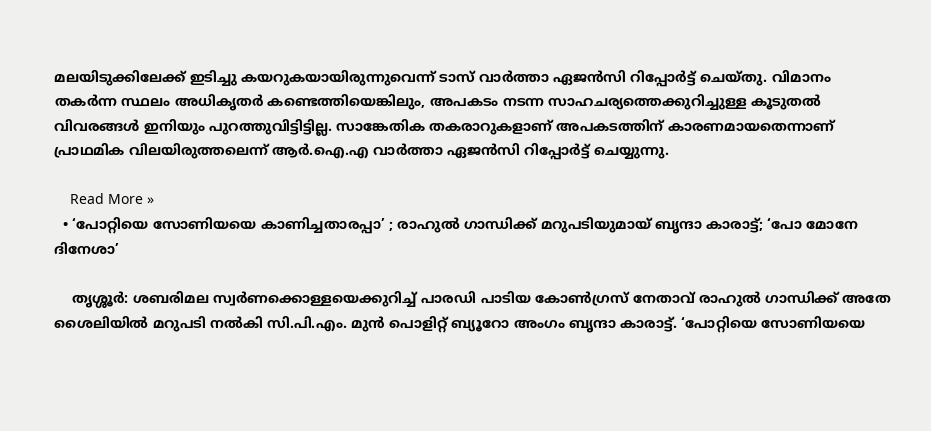മലയിടുക്കിലേക്ക് ഇടിച്ചു കയറുകയായിരുന്നുവെന്ന് ടാസ് വാർത്താ ഏജൻസി റിപ്പോർട്ട് ചെയ്തു. വിമാനം തകർന്ന സ്ഥലം അധികൃതർ കണ്ടെത്തിയെങ്കിലും, അപകടം നടന്ന സാഹചര്യത്തെക്കുറിച്ചുള്ള കൂടുതൽ വിവരങ്ങൾ ഇനിയും പുറത്തുവിട്ടിട്ടില്ല. സാങ്കേതിക തകരാറുകളാണ് അപകടത്തിന് കാരണമായതെന്നാണ് പ്രാഥമിക വിലയിരുത്തലെന്ന് ആർ.ഐ.എ വാർത്താ ഏജൻസി റിപ്പോർട്ട് ചെയ്യുന്നു.

    Read More »
  • ‘പോറ്റിയെ സോണിയയെ കാണിച്ചതാരപ്പാ’ ; രാഹുൽ ഗാന്ധിക്ക് മറുപടിയുമായ് ബൃന്ദാ കാരാട്ട്; ‘പോ മോനേ ദിനേശാ’

    തൃശ്ശൂർ: ശബരിമല സ്വർണക്കൊള്ളയെക്കുറിച്ച് പാരഡി പാടിയ കോൺഗ്രസ് നേതാവ് രാഹുൽ ഗാന്ധിക്ക് അതേ ശൈലിയിൽ മറുപടി നൽകി സി.പി.എം. മുൻ പൊളിറ്റ് ബ്യൂറോ അംഗം ബൃന്ദാ കാരാട്ട്. ‘പോറ്റിയെ സോണിയയെ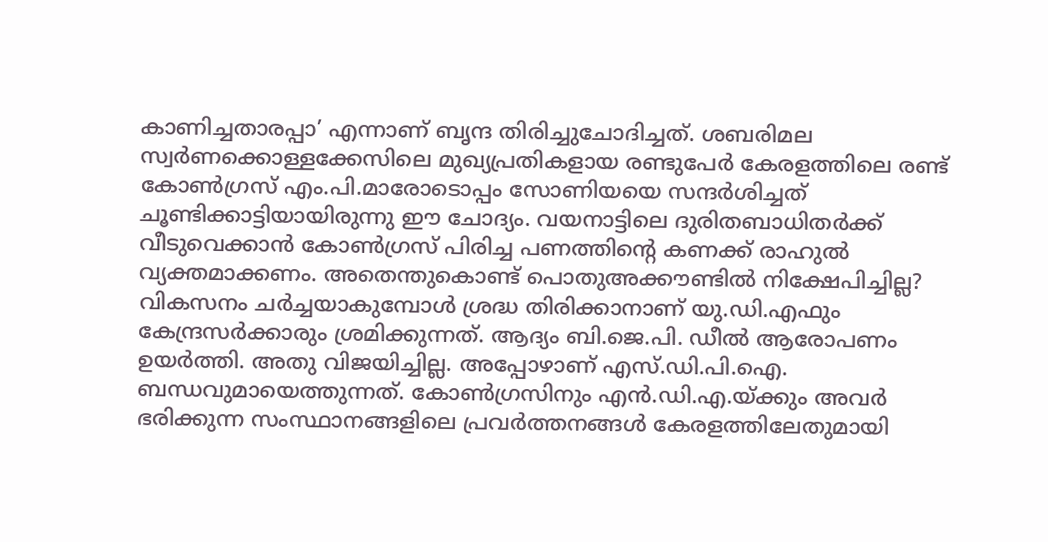കാണിച്ചതാരപ്പാ’ എന്നാണ് ബൃന്ദ തിരിച്ചുചോദിച്ചത്. ശബരിമല സ്വർണക്കൊള്ളക്കേസിലെ മുഖ്യപ്രതികളായ രണ്ടുപേർ കേരളത്തിലെ രണ്ട് കോൺഗ്രസ് എം.പി.മാരോടൊപ്പം സോണിയയെ സന്ദർശിച്ചത് ചൂണ്ടിക്കാട്ടിയായിരുന്നു ഈ ചോദ്യം. വയനാട്ടിലെ ദുരിതബാധിതർക്ക് വീടുവെക്കാൻ കോൺഗ്രസ് പിരിച്ച പണത്തിന്റെ കണക്ക് രാഹുൽ വ്യക്തമാക്കണം. അതെന്തുകൊണ്ട് പൊതുഅക്കൗണ്ടിൽ നിക്ഷേപിച്ചില്ല? വികസനം ചർച്ചയാകുമ്പോൾ ശ്രദ്ധ തിരിക്കാനാണ് യു.ഡി.എഫും കേന്ദ്രസർക്കാരും ശ്രമിക്കുന്നത്. ആദ്യം ബി.ജെ.പി. ഡീൽ ആരോപണം ഉയർത്തി. അതു വിജയിച്ചില്ല. അപ്പോഴാണ് എസ്.ഡി.പി.ഐ. ബന്ധവുമായെത്തുന്നത്. കോൺഗ്രസിനും എൻ.ഡി.എ.യ്ക്കും അവർ ഭരിക്കുന്ന സംസ്ഥാനങ്ങളിലെ പ്രവർത്തനങ്ങൾ കേരളത്തിലേതുമായി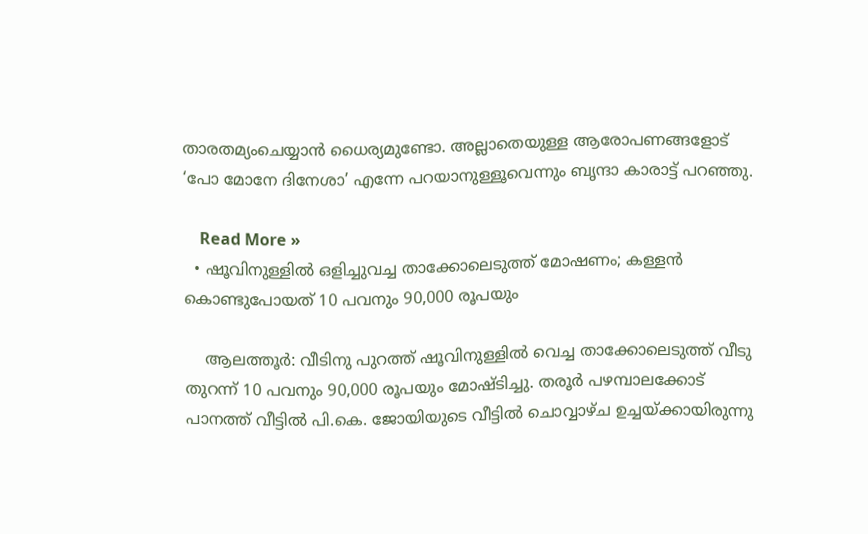താരതമ്യംചെയ്യാൻ ധൈര്യമുണ്ടോ. അല്ലാതെയുള്ള ആരോപണങ്ങളോട് ‘പോ മോനേ ദിനേശാ’ എന്നേ പറയാനുള്ളൂവെന്നും ബൃന്ദാ കാരാട്ട് പറഞ്ഞു.

    Read More »
  • ഷൂവിനുള്ളിൽ ഒളിച്ചുവച്ച താക്കോലെടുത്ത് മോഷണം; കള്ളൻ കൊണ്ടുപോയത് 10 പവനും 90,000 രൂപയും

    ആലത്തൂർ: വീടിനു പുറത്ത് ഷൂവിനുള്ളിൽ വെച്ച താക്കോലെടുത്ത് വീടു തുറന്ന് 10 പവനും 90,000 രൂപയും മോഷ്ടിച്ചു. തരൂർ പഴമ്പാലക്കോട് പാനത്ത് വീട്ടിൽ പി.കെ. ജോയിയുടെ വീട്ടിൽ ചൊവ്വാഴ്ച ഉച്ചയ്ക്കായിരുന്നു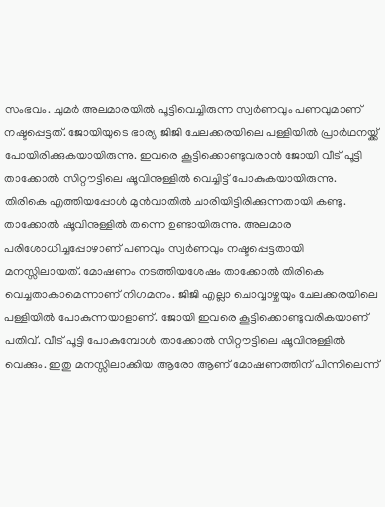സംഭവം. ചുമർ അലമാരയിൽ പൂട്ടിവെച്ചിരുന്ന സ്വർണവും പണവുമാണ് നഷ്ടപ്പെട്ടത്. ജോയിയുടെ ഭാര്യ ജിജി ചേലക്കരയിലെ പള്ളിയിൽ പ്രാർഥനയ്ക്ക് പോയിരിക്കുകയായിരുന്നു. ഇവരെ കൂട്ടിക്കൊണ്ടുവരാൻ ജോയി വീട് പൂട്ടി താക്കോൽ സിറ്റൗട്ടിലെ ഷൂവിനുള്ളിൽ വെച്ചിട്ട് പോകുകയായിരുന്നു. തിരികെ എത്തിയപ്പോൾ മുൻവാതിൽ ചാരിയിട്ടിരിക്കുന്നതായി കണ്ടു. താക്കോൽ ഷൂവിനുള്ളിൽ തന്നെ ഉണ്ടായിരുന്നു. അലമാര പരിശോധിച്ചപ്പോഴാണ് പണവും സ്വർണവും നഷ്ടപ്പെട്ടതായി മനസ്സിലായത്. മോഷണം നടത്തിയശേഷം താക്കോൽ തിരികെ വെച്ചതാകാമെന്നാണ് നിഗമനം. ജിജി എല്ലാ ചൊവ്വാഴ്ചയും ചേലക്കരയിലെ പള്ളിയിൽ പോകുന്നയാളാണ്. ജോയി ഇവരെ കൂട്ടിക്കൊണ്ടുവരികയാണ് പതിവ്. വീട് പൂട്ടി പോകുമ്പോൾ താക്കോൽ സിറ്റൗട്ടിലെ ഷൂവിനുള്ളിൽ വെക്കും. ഇതു മനസ്സിലാക്കിയ ആരോ ആണ് മോഷണത്തിന് പിന്നിലെന്ന്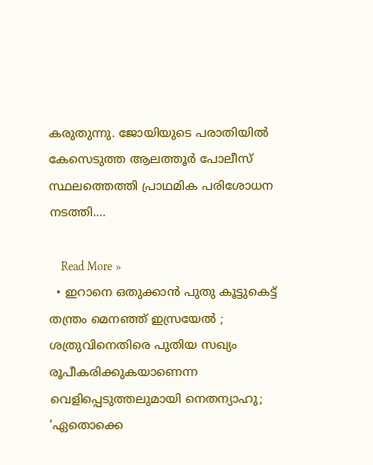കരുതുന്നു. ജോയിയുടെ പരാതിയിൽ കേസെടുത്ത ആലത്തൂർ പോലീസ് സ്ഥലത്തെത്തി പ്രാഥമിക പരിശോധന നടത്തി.…

    Read More »
  • ഇറാനെ ഒതുക്കാൻ പുതു കൂട്ടുകെട്ട് തന്ത്രം മെനഞ്ഞ് ഇസ്രയേൽ ; ശത്രുവിനെതിരെ പുതിയ സഖ്യം രൂപീകരിക്കുകയാണെന്ന വെളിപ്പെടുത്തലുമായി നെതന്യാഹു; ‘ഏതൊക്കെ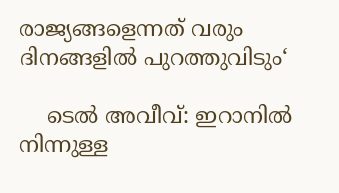രാജ്യങ്ങളെന്നത് വരും ദിനങ്ങളിൽ പുറത്തുവിടും‘

    ടെൽ അവീവ്: ഇറാനിൽ നിന്നുള്ള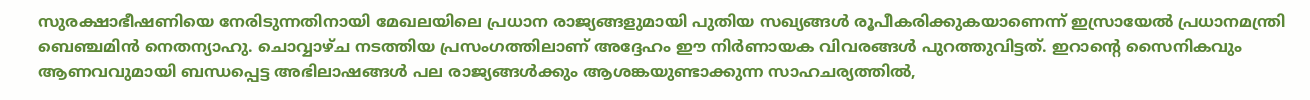സുരക്ഷാഭീഷണിയെ നേരിടുന്നതിനായി മേഖലയിലെ പ്രധാന രാജ്യങ്ങളുമായി പുതിയ സഖ്യങ്ങൾ രൂപീകരിക്കുകയാണെന്ന് ഇസ്രായേൽ പ്രധാനമന്ത്രി ബെഞ്ചമിൻ നെതന്യാഹു. ചൊവ്വാഴ്ച നടത്തിയ പ്രസംഗത്തിലാണ് അദ്ദേഹം ഈ നിർണായക വിവരങ്ങൾ പുറത്തുവിട്ടത്. ഇറാന്റെ സൈനികവും ആണവവുമായി ബന്ധപ്പെട്ട അഭിലാഷങ്ങൾ പല രാജ്യങ്ങൾക്കും ആശങ്കയുണ്ടാക്കുന്ന സാഹചര്യത്തിൽ,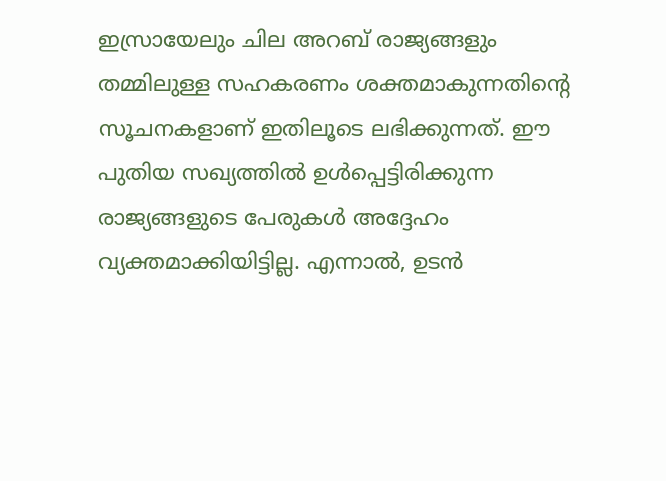ഇസ്രായേലും ചില അറബ് രാജ്യങ്ങളും തമ്മിലുള്ള സഹകരണം ശക്തമാകുന്നതിന്റെ സൂചനകളാണ് ഇതിലൂടെ ലഭിക്കുന്നത്. ഈ പുതിയ സഖ്യത്തിൽ ഉൾപ്പെട്ടിരിക്കുന്ന രാജ്യങ്ങളുടെ പേരുകൾ അദ്ദേഹം വ്യക്തമാക്കിയിട്ടില്ല. എന്നാൽ, ഉടൻ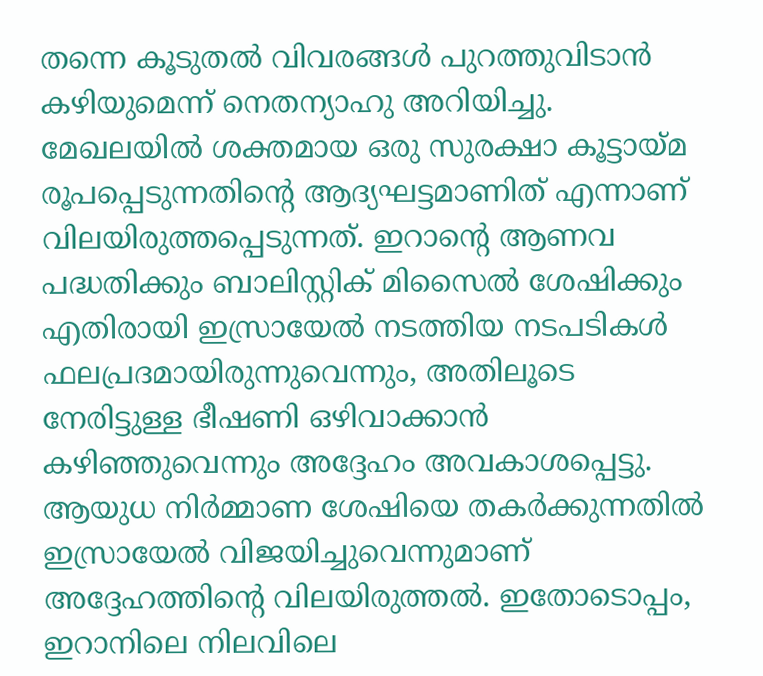തന്നെ കൂടുതൽ വിവരങ്ങൾ പുറത്തുവിടാൻ കഴിയുമെന്ന് നെതന്യാഹു അറിയിച്ചു. മേഖലയിൽ ശക്തമായ ഒരു സുരക്ഷാ കൂട്ടായ്മ രൂപപ്പെടുന്നതിന്റെ ആദ്യഘട്ടമാണിത് എന്നാണ് വിലയിരുത്തപ്പെടുന്നത്. ഇറാന്റെ ആണവ പദ്ധതിക്കും ബാലിസ്റ്റിക് മിസൈൽ ശേഷിക്കും എതിരായി ഇസ്രായേൽ നടത്തിയ നടപടികൾ ഫലപ്രദമായിരുന്നുവെന്നും, അതിലൂടെ നേരിട്ടുള്ള ഭീഷണി ഒഴിവാക്കാൻ കഴിഞ്ഞുവെന്നും അദ്ദേഹം അവകാശപ്പെട്ടു. ആയുധ നിർമ്മാണ ശേഷിയെ തകർക്കുന്നതിൽ ഇസ്രായേൽ വിജയിച്ചുവെന്നുമാണ് അദ്ദേഹത്തിന്റെ വിലയിരുത്തൽ. ഇതോടൊപ്പം, ഇറാനിലെ നിലവിലെ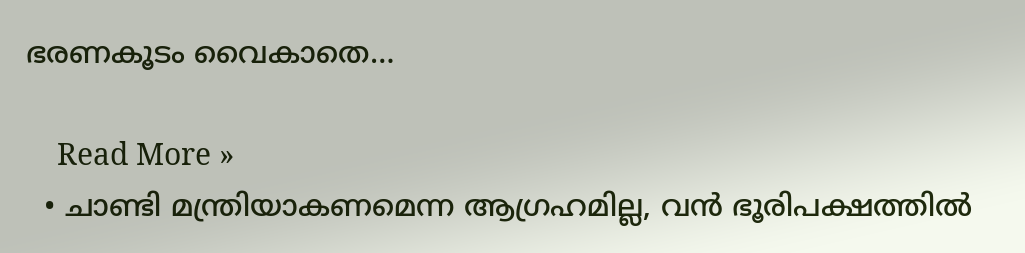ഭരണകൂടം വൈകാതെ…

    Read More »
  • ചാണ്ടി മന്ത്രിയാകണമെന്ന ആഗ്രഹമില്ല, വൻ ഭൂരിപക്ഷത്തിൽ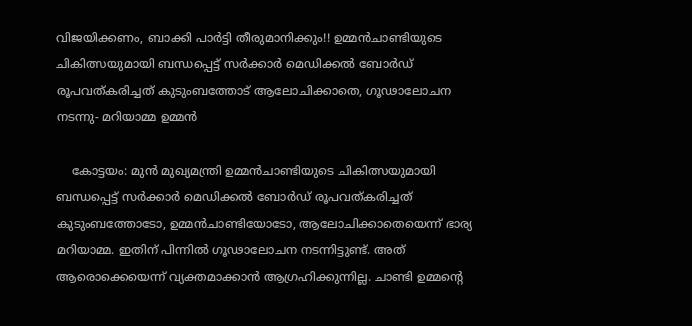വിജയിക്കണം, ബാക്കി പാർട്ടി തീരുമാനിക്കും!! ഉമ്മൻചാണ്ടിയുടെ ചികിത്സയുമായി ബന്ധപ്പെട്ട് സർക്കാർ മെഡിക്കൽ ബോർഡ് രൂപവത്കരിച്ചത് കുടുംബത്തോട് ആലോചിക്കാതെ, ഗൂഢാലോചന നടന്നു- മറിയാമ്മ ഉമ്മൻ

    കോട്ടയം: മുൻ മുഖ്യമന്ത്രി ഉമ്മൻചാണ്ടിയുടെ ചികിത്സയുമായി ബന്ധപ്പെട്ട് സർക്കാർ മെഡിക്കൽ ബോർഡ് രൂപവത്കരിച്ചത് കുടുംബത്തോടോ, ഉമ്മൻചാണ്ടിയോടോ, ആലോചിക്കാതെയെന്ന് ഭാര്യ മറിയാമ്മ. ഇതിന് പിന്നിൽ ഗൂഢാലോചന നടന്നിട്ടുണ്ട്. അത് ആരൊക്കെയെന്ന് വ്യക്തമാക്കാൻ ആഗ്രഹിക്കുന്നില്ല. ചാണ്ടി ഉമ്മന്റെ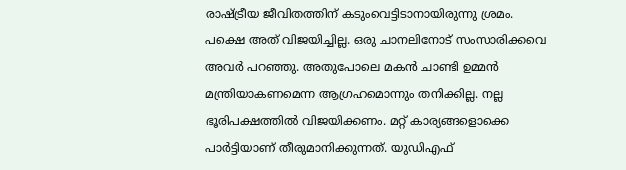രാഷ്ട്രീയ ജീവിതത്തിന് കടുംവെട്ടിടാനായിരുന്നു ശ്രമം. പക്ഷെ അത് വിജയിച്ചില്ല. ഒരു ചാനലിനോട് സംസാരിക്കവെ അവർ പറഞ്ഞു. അതുപോലെ മകൻ ചാണ്ടി ഉമ്മൻ മന്ത്രിയാകണമെന്ന ആഗ്രഹമൊന്നും തനിക്കില്ല. നല്ല ഭൂരിപക്ഷത്തിൽ വിജയിക്കണം. മറ്റ് കാര്യങ്ങളൊക്കെ പാർട്ടിയാണ് തീരുമാനിക്കുന്നത്. യുഡിഎഫ്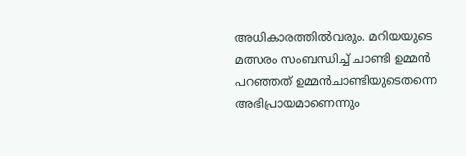അധികാരത്തിൽവരും. മറിയയുടെ മത്സരം സംബന്ധിച്ച് ചാണ്ടി ഉമ്മൻ പറഞ്ഞത് ഉമ്മൻചാണ്ടിയുടെതന്നെ അഭിപ്രായമാണെന്നും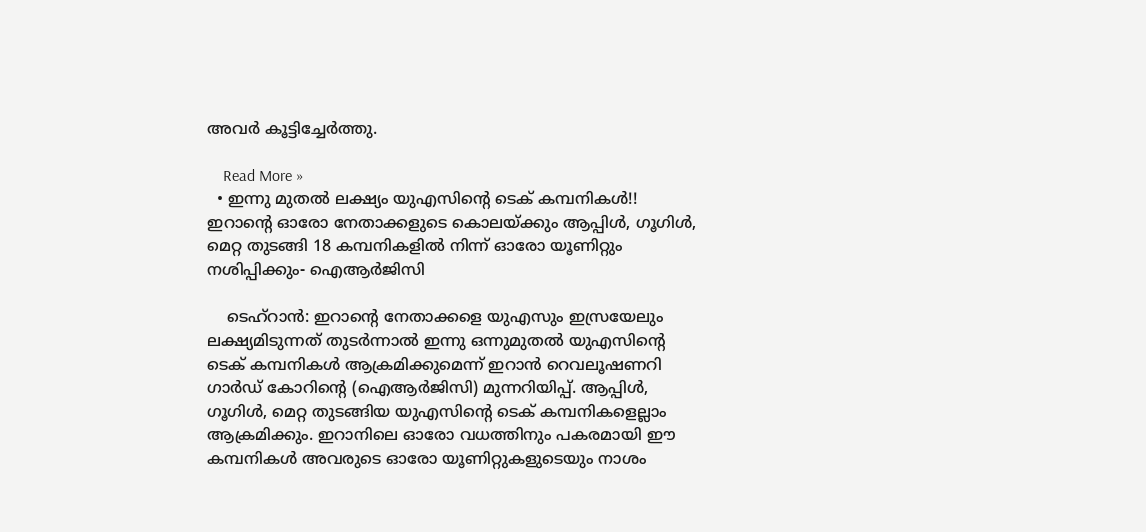അവർ കൂട്ടിച്ചേർത്തു.

    Read More »
  • ഇന്നു മുതൽ ലക്ഷ്യം യുഎസിന്റെ ടെക് കമ്പനികൾ!! ഇറാന്റെ ഓരോ നേതാക്കളുടെ കൊലയ്ക്കും ആപ്പിൾ, ഗൂഗിൾ, മെറ്റ തുടങ്ങി 18 കമ്പനികളിൽ നിന്ന് ഓരോ യൂണിറ്റും നശിപ്പിക്കും- ഐആർജിസി

    ടെഹ്റാൻ: ഇറാന്റെ നേതാക്കളെ യുഎസും ഇസ്രയേലും ലക്ഷ്യമിടുന്നത് തുടർന്നാൽ ഇന്നു ഒന്നുമുതൽ യുഎസിന്റെ ടെക് കമ്പനികൾ ആക്രമിക്കുമെന്ന് ഇറാൻ റെവലൂഷണറി ഗാർഡ് കോറിന്റെ (ഐആർജിസി) മുന്നറിയിപ്പ്. ആപ്പിൾ, ഗൂഗിൾ, മെറ്റ തുടങ്ങിയ യുഎസിന്റെ ടെക് കമ്പനികളെല്ലാം ആക്രമിക്കും. ഇറാനിലെ ഓരോ വധത്തിനും പകരമായി ഈ കമ്പനികൾ അവരുടെ ഓരോ യൂണിറ്റുകളുടെയും നാശം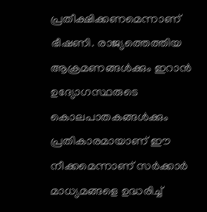പ്രതീക്ഷിക്കണമെന്നാണ് ഭീഷണി. രാജ്യത്തെത്തിയ ആക്രമണങ്ങൾക്കും ഇറാൻ ഉദ്യോഗസ്ഥരുടെ കൊലപാതകങ്ങൾക്കും പ്രതികാരമായാണ് ഈ നീക്കമെന്നാണ് സർക്കാർ മാധ്യമങ്ങളെ ഉദ്ധരിച്ച്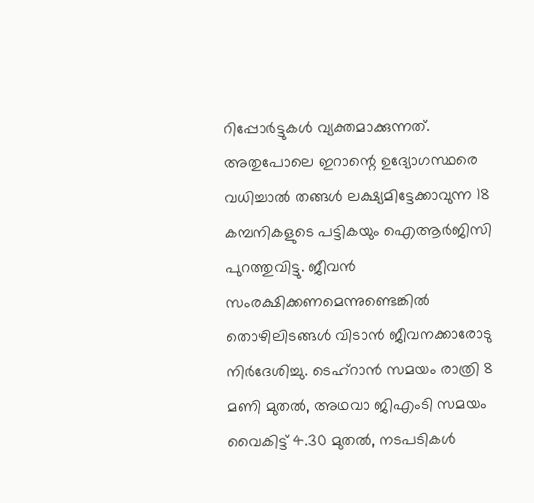റിപ്പോർട്ടുകൾ വ്യക്തമാക്കുന്നത്. അതുപോലെ ഇറാന്റെ ഉദ്യോഗസ്ഥരെ വധിച്ചാൽ തങ്ങൾ ലക്ഷ്യമിട്ടേക്കാവുന്ന 18 കമ്പനികളുടെ പട്ടികയും ഐആർജിസി പുറത്തുവിട്ടു. ജീവൻ സംരക്ഷിക്കണമെന്നുണ്ടെങ്കിൽ തൊഴിലിടങ്ങൾ വിടാൻ ജീവനക്കാരോടു നിർദേശിച്ചു. ടെഹ്റാൻ സമയം രാത്രി 8 മണി മുതൽ, അഥവാ ജിഎംടി സമയം വൈകിട്ട് 4.30 മുതൽ, നടപടികൾ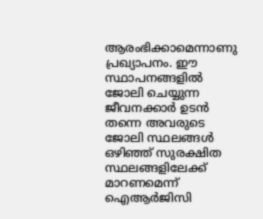ആരംഭിക്കാമെന്നാണു പ്രഖ്യാപനം. ഈ സ്ഥാപനങ്ങളിൽ ജോലി ചെയ്യുന്ന ജീവനക്കാർ ഉടൻ തന്നെ അവരുടെ ജോലി സ്ഥലങ്ങൾ ഒഴിഞ്ഞ് സുരക്ഷിത സ്ഥലങ്ങളിലേക്ക് മാറണമെന്ന് ഐആർജിസി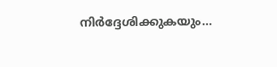നിർദ്ദേശിക്കുകയും…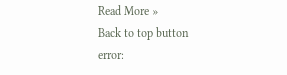Read More »
Back to top button
error: